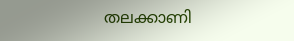തലക്കാണി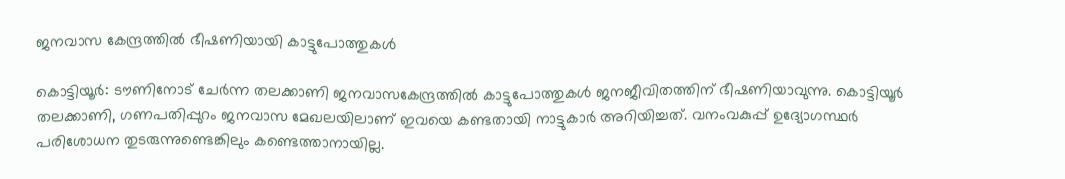ജനവാസ കേന്ദ്രത്തിൽ ഭീഷണിയായി കാട്ടുപോത്തുകൾ

കൊട്ടിയൂർ: ടൗണിനോട് ചേർന്ന തലക്കാണി ജനവാസകേന്ദ്രത്തിൽ കാട്ടുപോത്തുകൾ ജനജീവിതത്തിന് ഭീഷണിയാവുന്നു. കൊട്ടിയൂർ തലക്കാണി, ഗണപതിപ്പുറം ജനവാസ മേഖലയിലാണ് ഇവയെ കണ്ടതായി നാട്ടുകാർ അറിയിച്ചത്. വനംവകുപ്പ് ഉദ്യോഗസ്ഥർ പരിശോധന തുടരുന്നുണ്ടെങ്കിലും കണ്ടെത്താനായില്ല.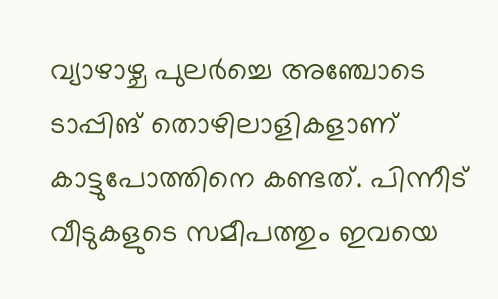വ്യാഴാഴ്ച പുലർച്ചെ അഞ്ചോടെ ടാപ്പിങ് തൊഴിലാളികളാണ് കാട്ടുപോത്തിനെ കണ്ടത്. പിന്നീട് വീടുകളുടെ സമീപത്തും ഇവയെ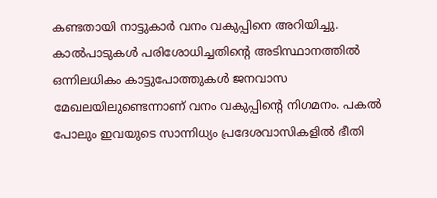കണ്ടതായി നാട്ടുകാർ വനം വകുപ്പിനെ അറിയിച്ചു. കാൽപാടുകൾ പരിശോധിച്ചതിന്റെ അടിസ്ഥാനത്തിൽ ഒന്നിലധികം കാട്ടുപോത്തുകൾ ജനവാസ മേഖലയിലുണ്ടെന്നാണ് വനം വകുപ്പിന്റെ നിഗമനം. പകൽ പോലും ഇവയുടെ സാന്നിധ്യം പ്രദേശവാസികളിൽ ഭീതി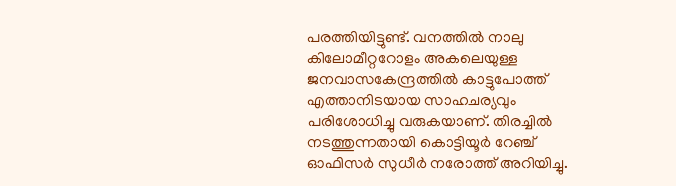പരത്തിയിട്ടുണ്ട്. വനത്തിൽ നാലു കിലോമീറ്ററോളം അകലെയുള്ള ജനവാസകേന്ദ്രത്തിൽ കാട്ടുപോത്ത് എത്താനിടയായ സാഹചര്യവും പരിശോധിച്ചു വരുകയാണ്. തിരച്ചിൽ നടത്തുന്നതായി കൊട്ടിയൂർ റേഞ്ച് ഓഫിസർ സുധീർ നരോത്ത് അറിയിച്ചു.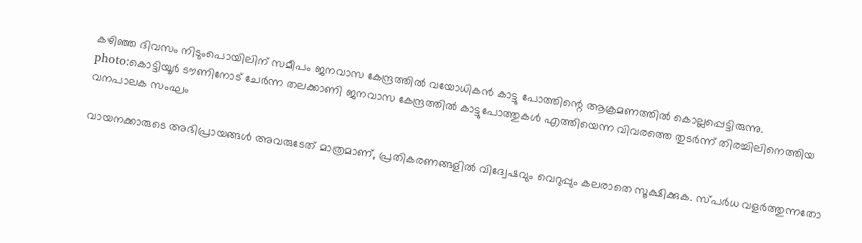കഴിഞ്ഞ ദിവസം നിടുംപൊയിലിന് സമീപം ജനവാസ കേന്ദ്രത്തിൽ വയോധികൻ കാട്ടു പോത്തിന്റെ ആക്രമണത്തിൽ കൊല്ലപ്പെട്ടിരുന്നു. photo:കൊട്ടിയൂർ ടൗണിനോട് ചേർന്ന തലക്കാണി ജനവാസ കേന്ദ്രത്തിൽ കാട്ടുപോത്തുകൾ എത്തിയെന്ന വിവരത്തെ തുടർന്ന് തിരച്ചിലിനെത്തിയ വനപാലക സംഘം

വായനക്കാരുടെ അഭിപ്രായങ്ങള്‍ അവരുടേത് മാത്രമാണ്, പ്രതികരണങ്ങളിൽ വിദ്വേഷവും വെറുപ്പും കലരാതെ സൂക്ഷിക്കുക. സ്പർധ വളർത്തുന്നതോ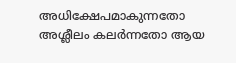അധിക്ഷേപമാകുന്നതോ അശ്ലീലം കലർന്നതോ ആയ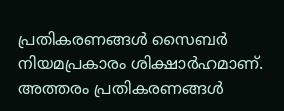പ്രതികരണങ്ങൾ സൈബർ നിയമപ്രകാരം ശിക്ഷാർഹമാണ്. അത്തരം പ്രതികരണങ്ങൾ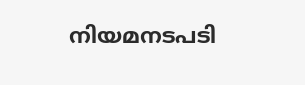നിയമനടപടി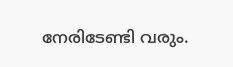നേരിടേണ്ടി വരും.